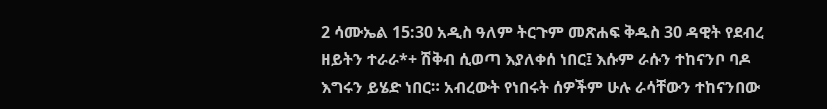2 ሳሙኤል 15:30 አዲስ ዓለም ትርጉም መጽሐፍ ቅዱስ 30 ዳዊት የደብረ ዘይትን ተራራ*+ ሽቅብ ሲወጣ እያለቀሰ ነበር፤ እሱም ራሱን ተከናንቦ ባዶ እግሩን ይሄድ ነበር። አብረውት የነበሩት ሰዎችም ሁሉ ራሳቸውን ተከናንበው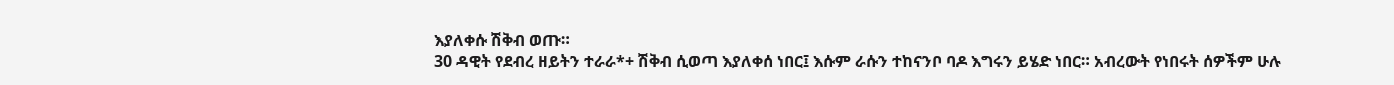እያለቀሱ ሽቅብ ወጡ።
30 ዳዊት የደብረ ዘይትን ተራራ*+ ሽቅብ ሲወጣ እያለቀሰ ነበር፤ እሱም ራሱን ተከናንቦ ባዶ እግሩን ይሄድ ነበር። አብረውት የነበሩት ሰዎችም ሁሉ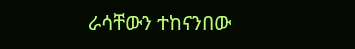ራሳቸውን ተከናንበው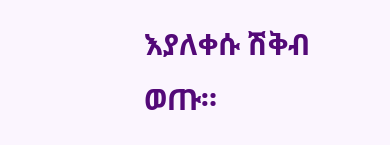እያለቀሱ ሽቅብ ወጡ።